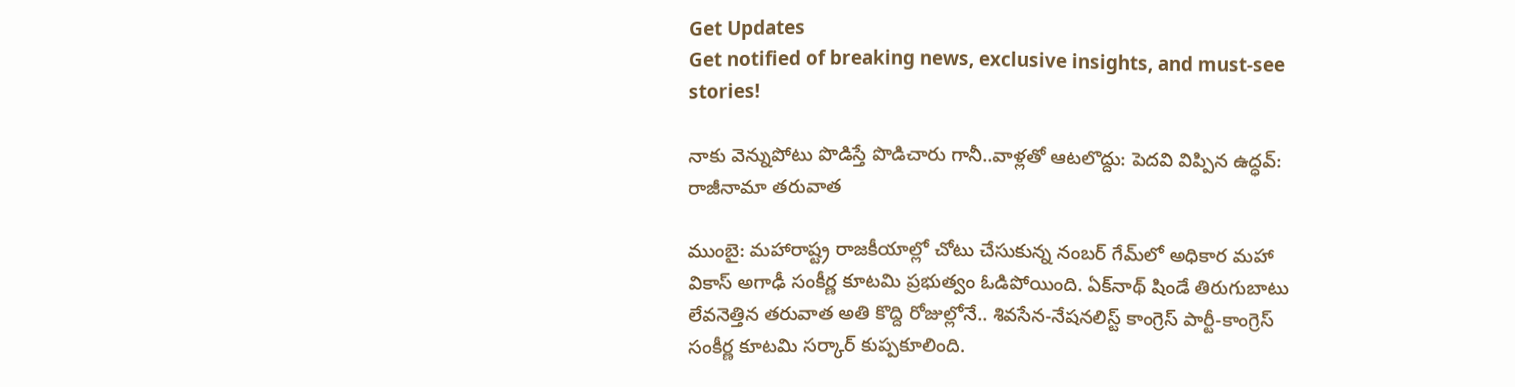Get Updates
Get notified of breaking news, exclusive insights, and must-see stories!

నాకు వెన్నుపోటు పొడిస్తే పొడిచారు గానీ..వాళ్లతో ఆటలొద్దు: పెదవి విప్పిన ఉద్ధవ్: రాజీనామా తరువాత

ముంబై: మహారాష్ట్ర రాజకీయాల్లో చోటు చేసుకున్న నంబర్ గేమ్‌లో అధికార మహా వికాస్ అగాఢీ సంకీర్ణ కూటమి ప్రభుత్వం ఓడిపోయింది. ఏక్‌నాథ్ షిండే తిరుగుబాటు లేవనెత్తిన తరువాత అతి కొద్ది రోజుల్లోనే.. శివసేన-నేషనలిస్ట్ కాంగ్రెస్ పార్టీ-కాంగ్రెస్ సంకీర్ణ కూటమి సర్కార్ కుప్పకూలింది.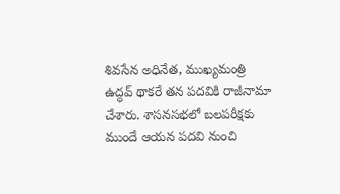శివసేన అధినేత, ముఖ్యమంత్రి ఉద్ధవ్ థాకరే తన పదవికి రాజీనామా చేశారు. శాసనసభలో బలపరీక్షకు ముందే ఆయన పదవి నుంచి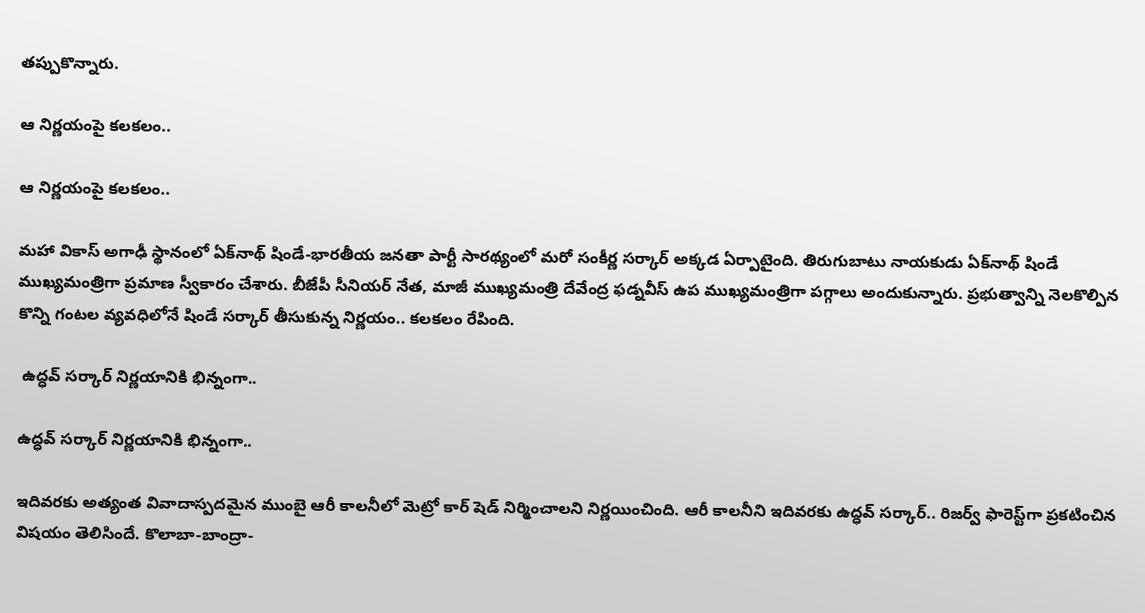తప్పుకొన్నారు.

ఆ నిర్ణయంపై కలకలం..

ఆ నిర్ణయంపై కలకలం..

మహా వికాస్ అగాఢీ స్థానంలో ఏక్‌నాథ్ షిండే-భారతీయ జనతా పార్టీ సారథ్యంలో మరో సంకీర్ణ సర్కార్ అక్కడ ఏర్పాటైంది. తిరుగుబాటు నాయకుడు ఏక్‌నాథ్ షిండే ముఖ్యమంత్రిగా ప్రమాణ స్వీకారం చేశారు. బీజేపీ సీనియర్ నేత, మాజీ ముఖ్యమంత్రి దేవేంద్ర ఫడ్నవీస్ ఉప ముఖ్యమంత్రిగా పగ్గాలు అందుకున్నారు. ప్రభుత్వాన్ని నెలకొల్పిన కొన్ని గంటల వ్యవధిలోనే షిండే సర్కార్ తీసుకున్న నిర్ణయం.. కలకలం రేపింది.

 ఉద్ధవ్ సర్కార్ నిర్ణయానికి భిన్నంగా..

ఉద్ధవ్ సర్కార్ నిర్ణయానికి భిన్నంగా..

ఇదివరకు అత్యంత వివాదాస్పదమైన ముంబై ఆరీ కాలనీలో మెట్రో కార్ షెడ్ నిర్మించాలని నిర్ణయించింది. ఆరీ కాలనీని ఇదివరకు ఉద్ధవ్ సర్కార్‌.. రిజర్వ్ ఫారెస్ట్‌గా ప్రకటించిన విషయం తెలిసిందే. కొలాబా-బాంద్రా-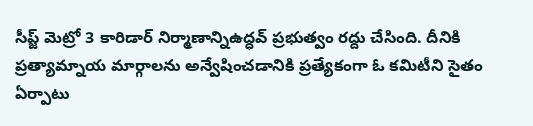సీప్జ్ మెట్రో 3 కారిడార్‌ నిర్మాణాన్నిఉద్ధవ్ ప్రభుత్వం రద్దు చేసింది. దీనికి ప్రత్యామ్నాయ మార్గాలను అన్వేషించడానికి ప్రత్యేకంగా ఓ కమిటీని సైతం ఏర్పాటు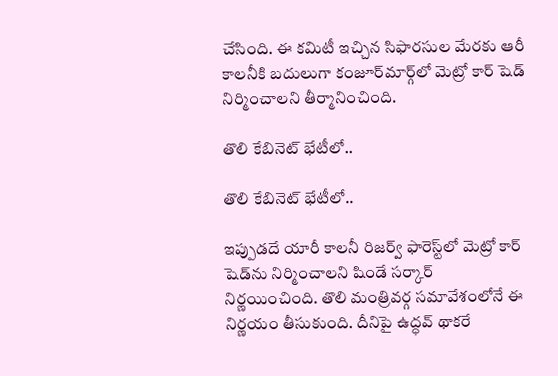చేసింది. ఈ కమిటీ ఇచ్చిన సిఫారసుల మేరకు ఆరీ కాలనీకి బదులుగా కంజూర్‌మార్గ్‌లో మెట్రో కార్ షెడ్ నిర్మించాలని తీర్మానించింది.

తొలి కేబినెట్‌ భేటీలో..

తొలి కేబినెట్‌ భేటీలో..

ఇప్పుడదే యారీ కాలనీ రిజర్వ్ ఫారెస్ట్‌లో మెట్రో కార్ షెడ్‌ను నిర్మించాలని షిండే సర్కార్ నిర్ణయించింది. తొలి మంత్రివర్గ సమావేశంలోనే ఈ నిర్ణయం తీసుకుంది. దీనిపై ఉద్ధవ్ థాకరే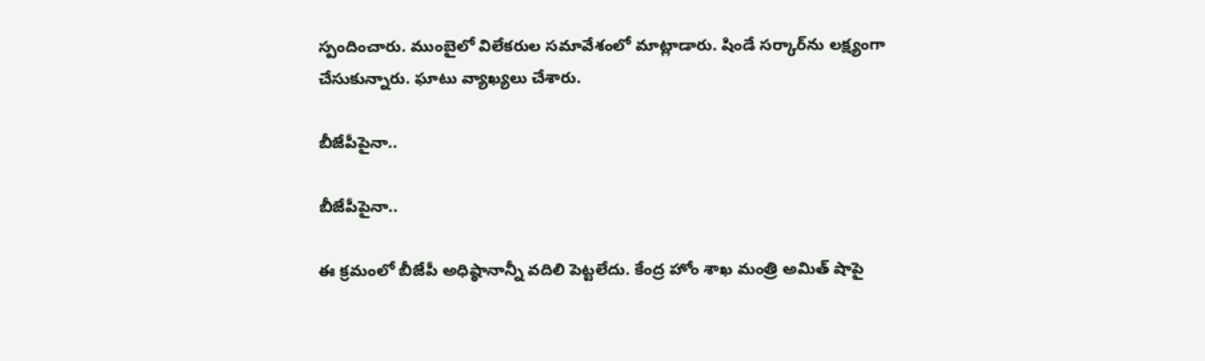స్పందించారు. ముంబైలో విలేకరుల సమావేశంలో మాట్లాడారు. షిండే సర్కార్‌ను లక్ష్యంగా చేసుకున్నారు. ఘాటు వ్యాఖ్యలు చేశారు.

బీజేపీపైనా..

బీజేపీపైనా..

ఈ క్రమంలో బీజేపీ అధిష్ఠానాన్నీ వదిలి పెట్టలేదు. కేంద్ర హోం శాఖ మంత్రి అమిత్ షాపై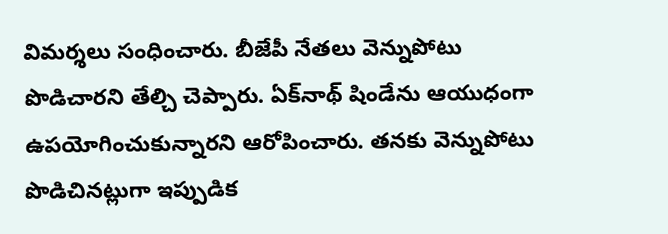విమర్శలు సంధించారు. బీజేపీ నేతలు వెన్నుపోటు పొడిచారని తేల్చి చెప్పారు. ఏక్‌నాథ్ షిండే‌ను ఆయుధంగా ఉపయోగించుకున్నారని ఆరోపించారు. తనకు వెన్నుపోటు పొడిచినట్లుగా ఇప్పుడిక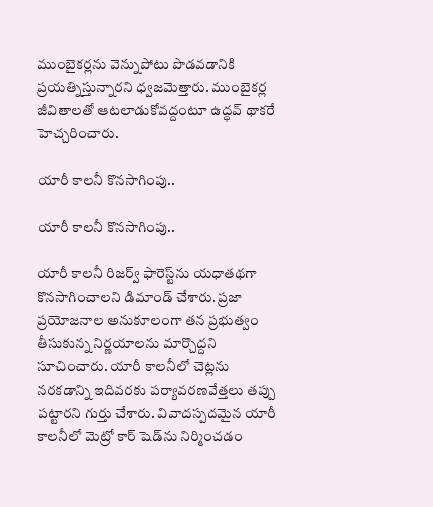ముంబైకర్లను వెన్నుపోటు పొడవడానికి ప్రయత్నిస్తున్నారని ధ్వజమెత్తారు. ముంబైకర్ల జీవితాలతో ఆటలాడుకోవద్దంటూ ఉద్ధవ్ థాకరే హెచ్చరించారు.

యారీ కాలనీ కొనసాగింపు..

యారీ కాలనీ కొనసాగింపు..

యారీ కాలనీ రిజర్వ్ ఫారెస్ట్‌ను యధాతథగా కొనసాగించాలని డిమాండ్ చేశారు. ప్రజా ప్రయోజనాల అనుకూలంగా తన ప్రభుత్వం తీసుకున్న నిర్ణయాలను మార్చొద్దని సూచించారు. యారీ కాలనీలో చెట్లను నరకడాన్ని ఇదివరకు పర్యావరణవేత్తలు తప్పు పట్టారని గుర్తు చేశారు. వివాదస్పదమైన యారీ కాలనీలో మెట్రో కార్ షెడ్‌ను నిర్మించడం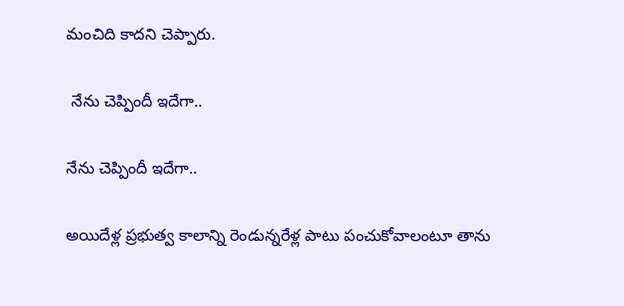మంచిది కాదని చెప్పారు.

 నేను చెప్పిందీ ఇదేగా..

నేను చెప్పిందీ ఇదేగా..

అయిదేళ్ల ప్రభుత్వ కాలాన్ని రెండున్నరేళ్ల పాటు పంచుకోవాలంటూ తాను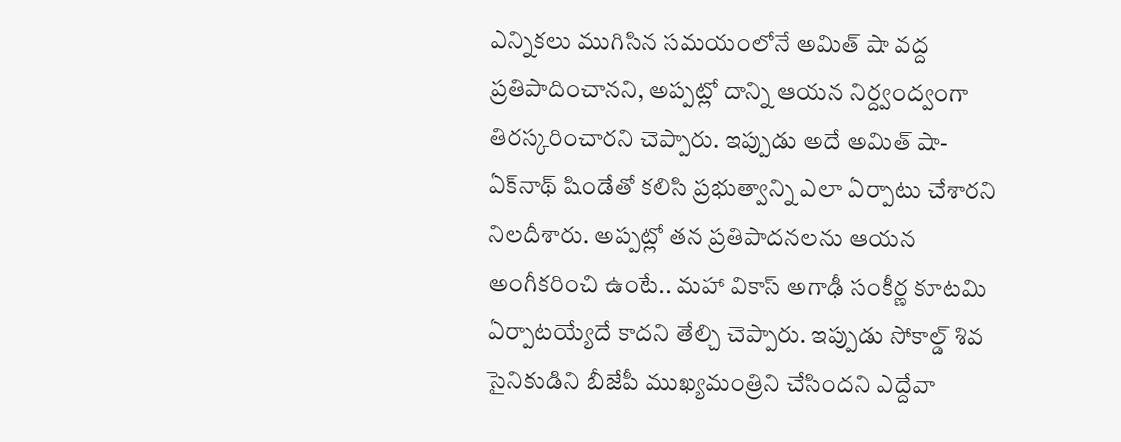ఎన్నికలు ముగిసిన సమయంలోనే అమిత్ షా వద్ద ప్రతిపాదించానని, అప్పట్లో దాన్ని ఆయన నిర్ద్వంద్వంగా తిరస్కరించారని చెప్పారు. ఇప్పుడు అదే అమిత్ షా- ఏక్‌నాథ్ షిండేతో కలిసి ప్రభుత్వాన్ని ఎలా ఏర్పాటు చేశారని నిలదీశారు. అప్పట్లో తన ప్రతిపాదనలను ఆయన అంగీకరించి ఉంటే.. మహా వికాస్ అగాఢీ సంకీర్ణ కూటమి ఏర్పాటయ్యేదే కాదని తేల్చి చెప్పారు. ఇప్పుడు సోకాల్డ్ శివ సైనికుడిని బీజేపీ ముఖ్యమంత్రిని చేసిందని ఎద్దేవా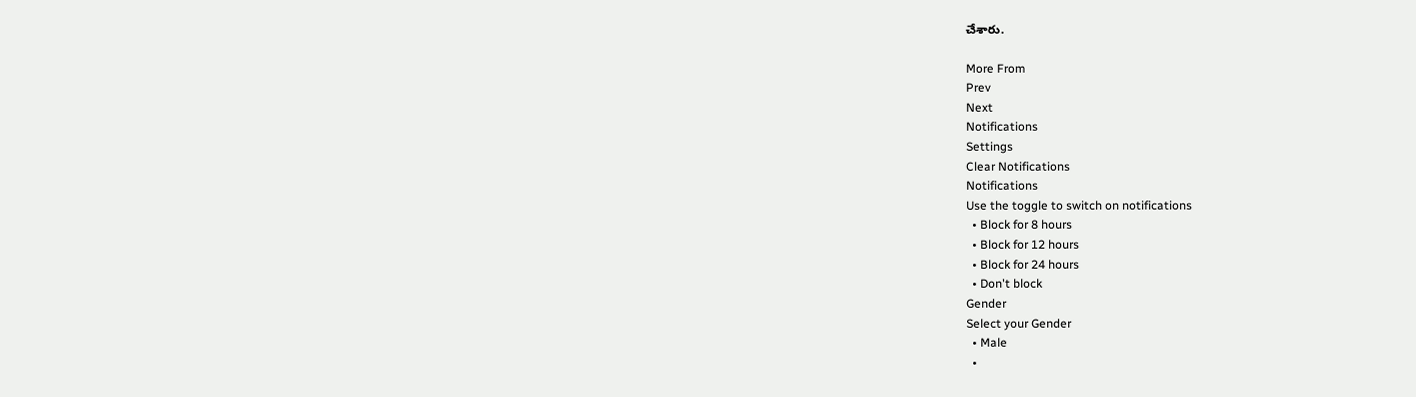చేశారు.

More From
Prev
Next
Notifications
Settings
Clear Notifications
Notifications
Use the toggle to switch on notifications
  • Block for 8 hours
  • Block for 12 hours
  • Block for 24 hours
  • Don't block
Gender
Select your Gender
  • Male
  •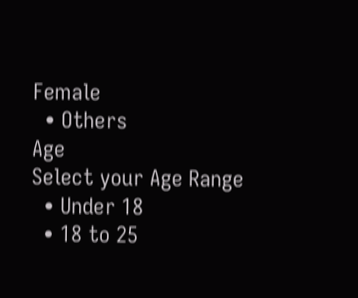Female
  • Others
Age
Select your Age Range
  • Under 18
  • 18 to 25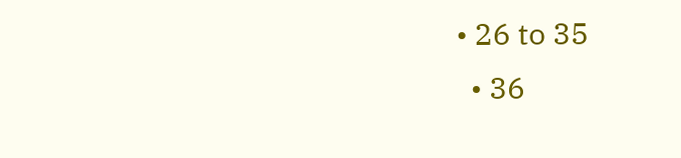• 26 to 35
  • 36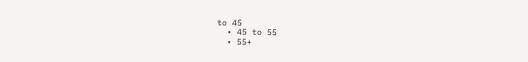to 45
  • 45 to 55
  • 55+